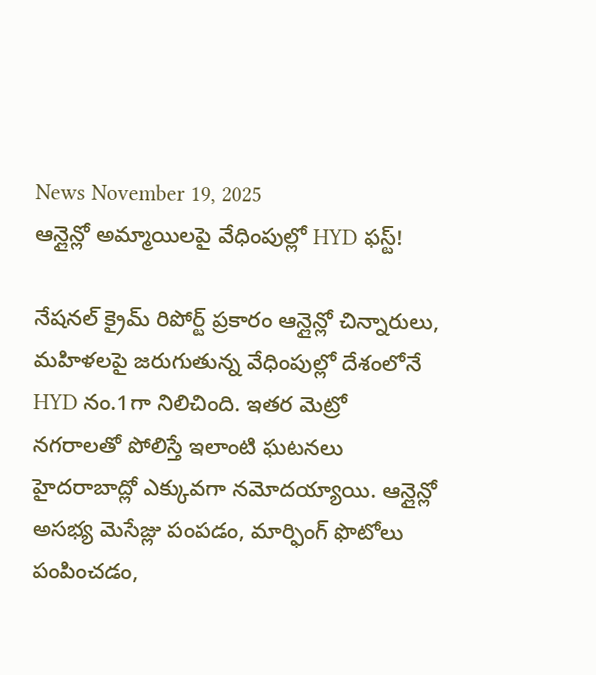News November 19, 2025
ఆన్లైన్లో అమ్మాయిలపై వేధింపుల్లో HYD ఫస్ట్!

నేషనల్ క్రైమ్ రిపోర్ట్ ప్రకారం ఆన్లైన్లో చిన్నారులు, మహిళలపై జరుగుతున్న వేధింపుల్లో దేశంలోనే HYD నం.1గా నిలిచింది. ఇతర మెట్రో నగరాలతో పోలిస్తే ఇలాంటి ఘటనలు హైదరాబాద్లో ఎక్కువగా నమోదయ్యాయి. ఆన్లైన్లో అసభ్య మెసేజ్లు పంపడం, మార్ఫింగ్ ఫొటోలు పంపించడం,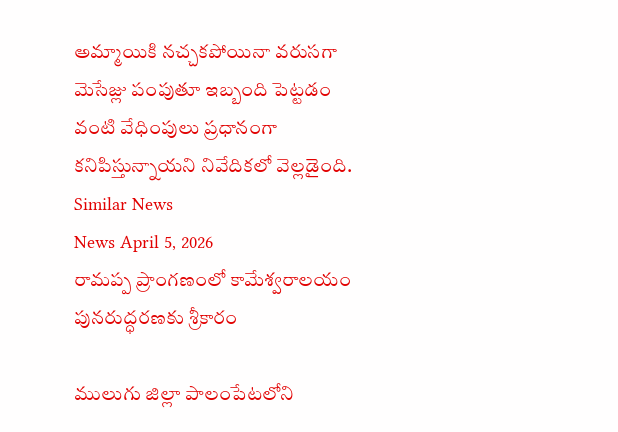అమ్మాయికి నచ్చకపోయినా వరుసగా మెసేజ్లు పంపుతూ ఇబ్బంది పెట్టడం వంటి వేధింపులు ప్రధానంగా కనిపిస్తున్నాయని నివేదికలో వెల్లడైంది.
Similar News
News April 5, 2026
రామప్ప ప్రాంగణంలో కామేశ్వరాలయం పునరుద్ధరణకు శ్రీకారం

ములుగు జిల్లా పాలంపేటలోని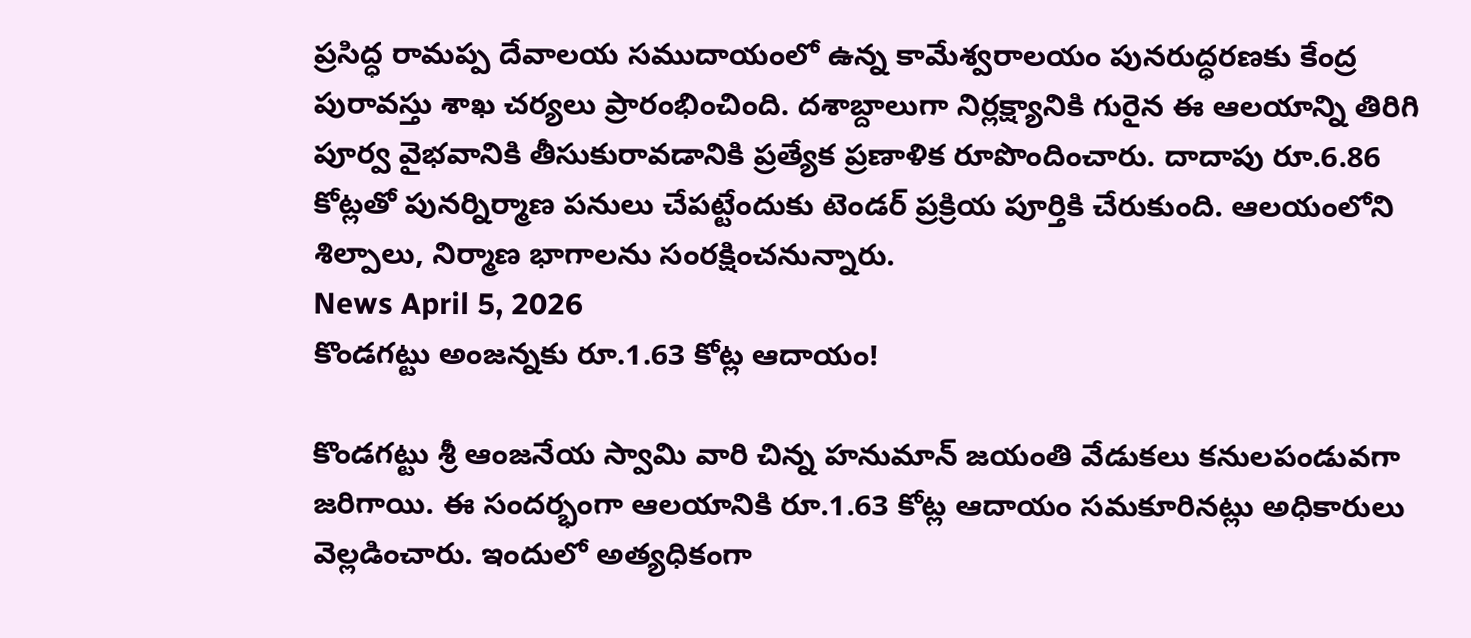ప్రసిద్ధ రామప్ప దేవాలయ సముదాయంలో ఉన్న కామేశ్వరాలయం పునరుద్ధరణకు కేంద్ర పురావస్తు శాఖ చర్యలు ప్రారంభించింది. దశాబ్దాలుగా నిర్లక్ష్యానికి గురైన ఈ ఆలయాన్ని తిరిగి పూర్వ వైభవానికి తీసుకురావడానికి ప్రత్యేక ప్రణాళిక రూపొందించారు. దాదాపు రూ.6.86 కోట్లతో పునర్నిర్మాణ పనులు చేపట్టేందుకు టెండర్ ప్రక్రియ పూర్తికి చేరుకుంది. ఆలయంలోని శిల్పాలు, నిర్మాణ భాగాలను సంరక్షించనున్నారు.
News April 5, 2026
కొండగట్టు అంజన్నకు రూ.1.63 కోట్ల ఆదాయం!

కొండగట్టు శ్రీ ఆంజనేయ స్వామి వారి చిన్న హనుమాన్ జయంతి వేడుకలు కనులపండువగా జరిగాయి. ఈ సందర్భంగా ఆలయానికి రూ.1.63 కోట్ల ఆదాయం సమకూరినట్లు అధికారులు వెల్లడించారు. ఇందులో అత్యధికంగా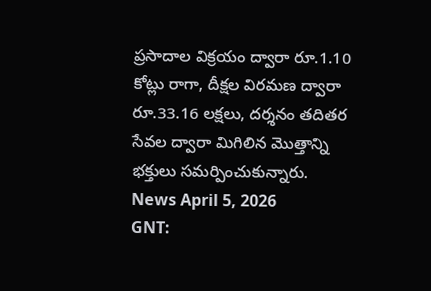ప్రసాదాల విక్రయం ద్వారా రూ.1.10 కోట్లు రాగా, దీక్షల విరమణ ద్వారా రూ.33.16 లక్షలు, దర్శనం తదితర సేవల ద్వారా మిగిలిన మొత్తాన్ని భక్తులు సమర్పించుకున్నారు.
News April 5, 2026
GNT: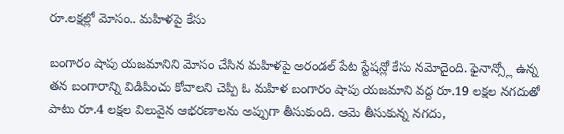రూ.లక్షల్లో మోసం.. మహిళపై కేసు

బంగారం షాపు యజమానిని మోసం చేసిన మహిళపై అరండల్ పేట స్టేషన్లో కేసు నమోదైంది. ఫైనాన్స్లో ఉన్న తన బంగారాన్ని విడిపించు కోవాలని చెప్పి ఓ మహిళ బంగారం షాపు యజమాని వద్ద రూ.19 లక్షల నగదుతో పాటు రూ.4 లక్షల విలువైన ఆభరణాలను అప్పుగా తీసుకుంది. ఆమె తీసుకున్న నగదు,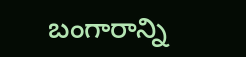బంగారాన్ని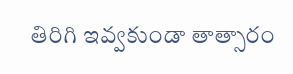తిరిగి ఇవ్వకుండా తాత్సారం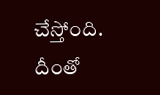చేస్తోంది. దీంతో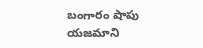బంగారం షాపు యజమాని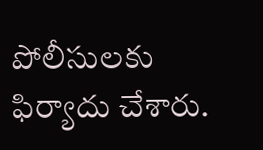పోలీసులకు ఫిర్యాదు చేశారు.